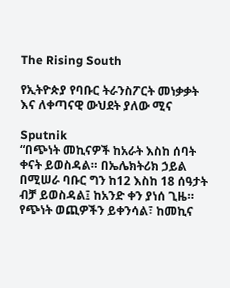The Rising South

የኢትዮጵያ የባቡር ትራንስፖርት መነቃቃት እና ለቀጣናዊ ውህደት ያለው ሚና

Sputnik
“በጭነት መኪናዎች ከአራት እስከ ሰባት ቀናት ይወስዳል። በኤሌክትሪክ ኃይል በሚሠራ ባቡር ግን ከ12 እስከ 18 ሰዓታት ብቻ ይወስዳል፤ ከአንድ ቀን ያነሰ ጊዜ። የጭነት ወጪዎችን ይቀንሳል፣ ከመኪና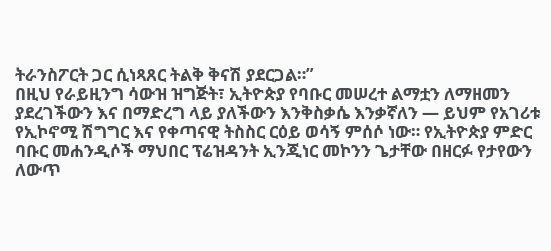ትራንስፖርት ጋር ሲነጻጸር ትልቅ ቅናሽ ያደርጋል።”
በዚህ የራይዚንግ ሳውዝ ዝግጅት፣ ኢትዮጵያ የባቡር መሠረተ ልማቷን ለማዘመን ያደረገችውን እና በማድረግ ላይ ያለችውን እንቅስቃሴ እንቃኛለን — ይህም የአገሪቱ የኢኮኖሚ ሽግግር እና የቀጣናዊ ትስስር ርዕይ ወሳኝ ምሰሶ ነው። የኢትዮጵያ ምድር ባቡር መሐንዲሶች ማህበር ፕሬዝዳንት ኢንጂነር መኮንን ጌታቸው በዘርፉ የታየውን ለውጥ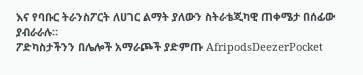እና የባቡር ትራንስፖርት ለሀገር ልማት ያለውን ስትራቴጂካዊ ጠቀሜታ በሰፊው ያብራራሉ።
ፖድካስታችንን በሌሎች አማራጮች ያድምጡ AfripodsDeezerPocket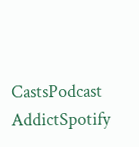CastsPodcast AddictSpotify